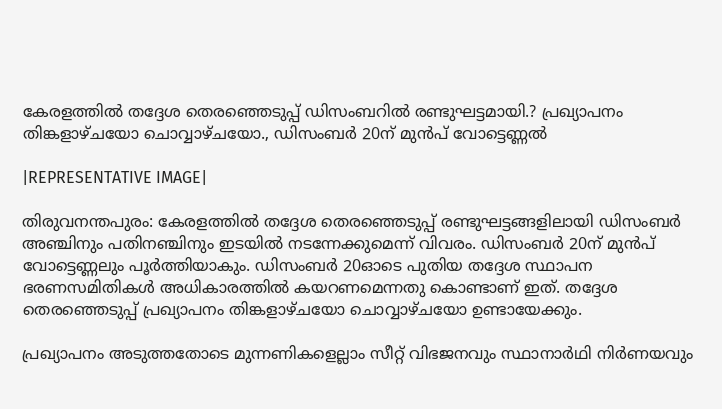കേരളത്തില്‍ തദ്ദേശ തെരഞ്ഞെടുപ്പ് ഡിസംബറില്‍ രണ്ടുഘട്ടമായി.? പ്രഖ്യാപനം തിങ്കളാഴ്ചയോ ചൊവ്വാഴ്ചയോ., ഡിസംബര്‍ 20ന് മുന്‍പ് വോട്ടെണ്ണല്‍

|REPRESENTATIVE IMAGE|

തിരുവനന്തപുരം: കേരളത്തില്‍ തദ്ദേശ തെരഞ്ഞെടുപ്പ് രണ്ടുഘട്ടങ്ങളിലായി ഡിസംബര്‍ അഞ്ചിനും പതിനഞ്ചിനും ഇടയില്‍ നടന്നേക്കുമെന്ന് വിവരം. ഡിസംബര്‍ 20ന് മുന്‍പ് വോട്ടെണ്ണലും പൂര്‍ത്തിയാകും. ഡിസംബര്‍ 20ഓടെ പുതിയ തദ്ദേശ സ്ഥാപന ഭരണസമിതികള്‍ അധികാരത്തില്‍ കയറണമെന്നതു കൊണ്ടാണ് ഇത്. തദ്ദേശ തെരഞ്ഞെടുപ്പ് പ്രഖ്യാപനം തിങ്കളാഴ്ചയോ ചൊവ്വാഴ്ചയോ ഉണ്ടായേക്കും.

പ്രഖ്യാപനം അടുത്തതോടെ മുന്നണികളെല്ലാം സീറ്റ് വിഭജനവും സ്ഥാനാര്‍ഥി നിര്‍ണയവും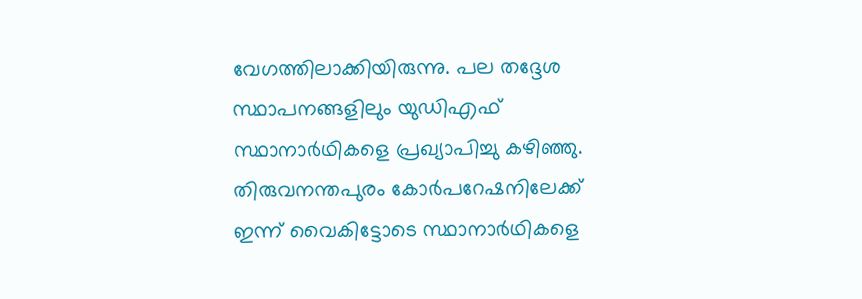വേഗത്തിലാക്കിയിരുന്നു. പല തദ്ദേശ സ്ഥാപനങ്ങളിലും യുഡിഎഫ് സ്ഥാനാര്‍ഥികളെ പ്രഖ്യാപിച്ചു കഴിഞ്ഞു. തിരുവനന്തപുരം കോര്‍പറേഷനിലേക്ക് ഇന്ന് വൈകിട്ടോടെ സ്ഥാനാര്‍ഥികളെ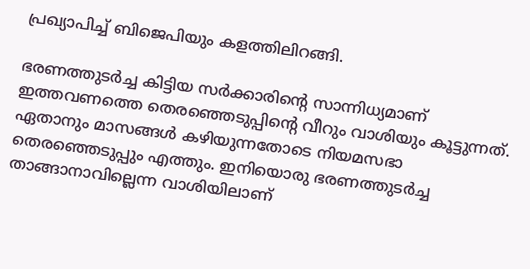പ്രഖ്യാപിച്ച് ബിജെപിയും കളത്തിലിറങ്ങി.

ഭരണത്തുടര്‍ച്ച കിട്ടിയ സര്‍ക്കാരിന്റെ സാന്നിധ്യമാണ് ഇത്തവണത്തെ തെരഞ്ഞെടുപ്പിന്റെ വീറും വാശിയും കൂട്ടുന്നത്. ഏതാനും മാസങ്ങള്‍ കഴിയുന്നതോടെ നിയമസഭാ തെരഞ്ഞെടുപ്പും എത്തും. ഇനിയൊരു ഭരണത്തുടര്‍ച്ച താങ്ങാനാവില്ലെന്ന വാശിയിലാണ്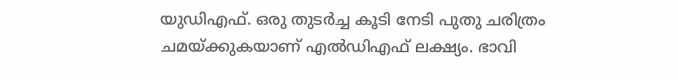യുഡിഎഫ്. ഒരു തുടര്‍ച്ച കൂടി നേടി പുതു ചരിത്രം ചമയ്ക്കുകയാണ് എല്‍ഡിഎഫ് ലക്ഷ്യം. ഭാവി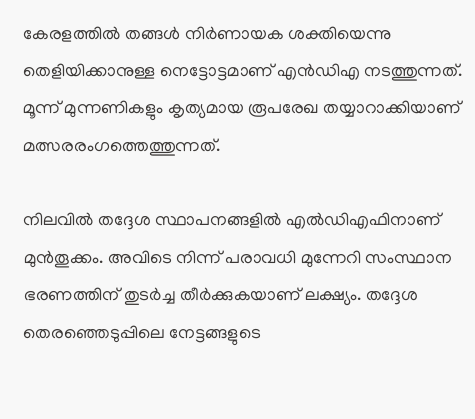കേരളത്തില്‍ തങ്ങള്‍ നിര്‍ണായക ശക്തിയെന്നു തെളിയിക്കാനുള്ള നെട്ടോട്ടമാണ് എന്‍ഡിഎ നടത്തുന്നത്. മൂന്ന് മുന്നണികളും കൃത്യമായ രൂപരേഖ തയ്യാറാക്കിയാണ് മത്സരരംഗത്തെത്തുന്നത്.

നിലവില്‍ തദ്ദേശ സ്ഥാപനങ്ങളില്‍ എല്‍ഡിഎഫിനാണ് മുന്‍തൂക്കം. അവിടെ നിന്ന് പരാവധി മുന്നേറി സംസ്ഥാന ഭരണത്തിന് തുടര്‍ച്ച തീര്‍ക്കുകയാണ് ലക്ഷ്യം. തദ്ദേശ തെരഞ്ഞെടുപ്പിലെ നേട്ടങ്ങളുടെ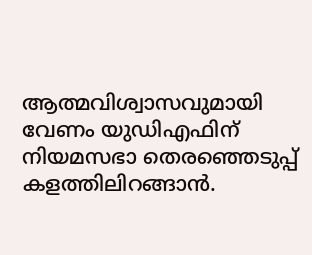ആത്മവിശ്വാസവുമായി വേണം യുഡിഎഫിന് നിയമസഭാ തെരഞ്ഞെടുപ്പ് കളത്തിലിറങ്ങാന്‍.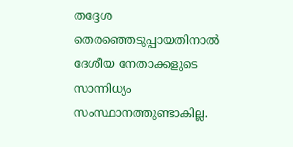തദ്ദേശ തെരഞ്ഞെടുപ്പായതിനാല്‍ ദേശീയ നേതാക്കളുടെ സാന്നിധ്യം സംസ്ഥാനത്തുണ്ടാകില്ല.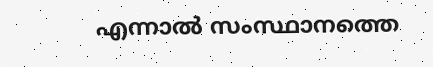എന്നാല്‍ സംസ്ഥാനത്തെ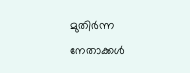മുതിര്‍ന്ന നേതാക്കള്‍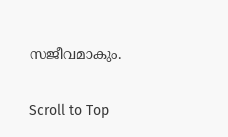സജീവമാകും.

Scroll to Top